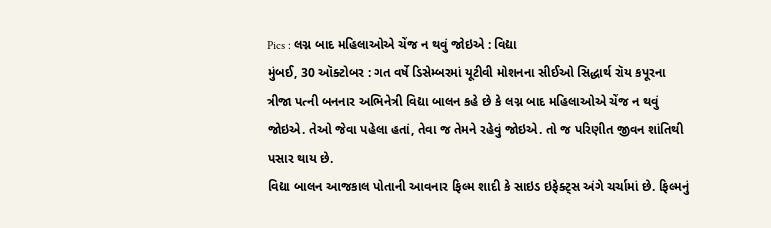Pics : લગ્ન બાદ મહિલાઓએ ચેંજ ન થવું જોઇએ : વિદ્યા
મુંબઈ, 30 ઑક્ટોબર : ગત વર્ષે ડિસેમ્બરમાં યૂટીવી મોશનના સીઈઓ સિદ્ધાર્થ રૉય કપૂરના ત્રીજા પત્ની બનનાર અભિનેત્રી વિદ્યા બાલન કહે છે કે લગ્ન બાદ મહિલાઓએ ચેંજ ન થવું જોઇએ. તેઓ જેવા પહેલા હતાં, તેવા જ તેમને રહેવું જોઇએ. તો જ પરિણીત જીવન શાંતિથી પસાર થાય છે.
વિદ્યા બાલન આજકાલ પોતાની આવનાર ફિલ્મ શાદી કે સાઇડ ઇફેક્ટ્સ અંગે ચર્ચામાં છે. ફિલ્મનું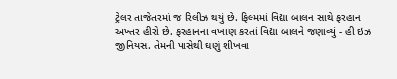ટ્રેલર તાજેતરમાં જ રિલીઝ થયું છે. ફિલ્મમાં વિદ્યા બાલન સાથે ફરહાન અખ્તર હીરો છે. ફરહાનના વખાણ કરતાં વિદ્યા બાલને જણાવ્યું - હી ઇઝ જીનિયસ. તેમની પાસેથી ઘણું શીખવા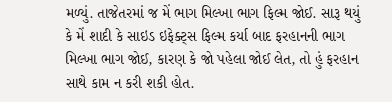મળ્યું. તાજેતરમાં જ મેં ભાગ મિલ્ખા ભાગ ફિલ્મ જોઈ. સારૂ થયું કે મેં શાદી કે સાઇડ ઇફેક્ટ્સ ફિલ્મ કર્યા બાદ ફરહાનની ભાગ મિલ્ખા ભાગ જોઈ, કારણ કે જો પહેલા જોઈ લેત, તો હું ફરહાન સાથે કામ ન કરી શકી હોત.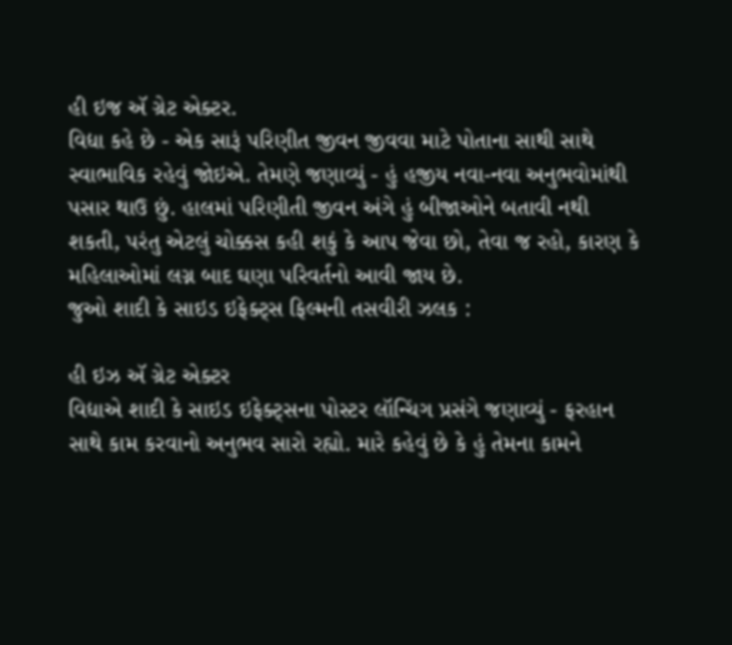હી ઇજ ઍ ગ્રેટ એક્ટર.
વિદ્યા કહે છે - એક સારૂં પરિણીત જીવન જીવવા માટે પોતાના સાથી સાથે સ્વાભાવિક રહેવું જોઇએ. તેમણે જણાવ્યું - હું હજીય નવા-નવા અનુભવોમાંથી પસાર થાઉ છું. હાલમાં પરિણીતી જીવન અંગે હું બીજાઓને બતાવી નથી શકતી, પરંતુ એટલું ચોક્કસ કહી શકું કે આપ જેવા છો, તેવા જ રહો, કારણ કે મહિલાઓમાં લગ્ન બાદ ઘણા પરિવર્તનો આવી જાય છે.
જુઓ શાદી કે સાઇડ ઇફેક્ટ્સ ફિલ્મની તસવીરી ઝલક :

હી ઇઝ ઍ ગ્રેટ એક્ટર
વિદ્યાએ શાદી કે સાઇડ ઇફેક્ટ્સના પોસ્ટર લૉન્ચિંગ પ્રસંગે જણાવ્યું - ફરહાન સાથે કામ કરવાનો અનુભવ સારો રહ્યો. મારે કહેવું છે કે હું તેમના કામને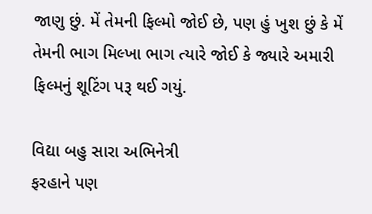જાણુ છું. મેં તેમની ફિલ્મો જોઈ છે, પણ હું ખુશ છું કે મેં તેમની ભાગ મિલ્ખા ભાગ ત્યારે જોઈ કે જ્યારે અમારી ફિલ્મનું શૂટિંગ પરૂ થઈ ગયું.

વિદ્યા બહુ સારા અભિનેત્રી
ફરહાને પણ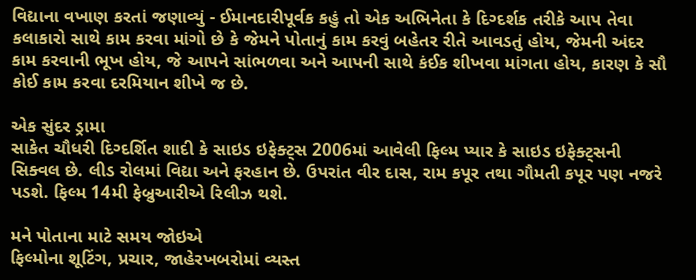વિદ્યાના વખાણ કરતાં જણાવ્યું - ઈમાનદારીપૂર્વક કહું તો એક અભિનેતા કે દિગ્દર્શક તરીકે આપ તેવા કલાકારો સાથે કામ કરવા માંગો છે કે જેમને પોતાનું કામ કરવું બહેતર રીતે આવડતું હોય, જેમની અંદર કામ કરવાની ભૂખ હોય, જે આપને સાંભળવા અને આપની સાથે કંઈક શીખવા માંગતા હોય, કારણ કે સૌ કોઈ કામ કરવા દરમિયાન શીખે જ છે.

એક સુંદર ડ્રામા
સાકેત ચૌધરી દિગ્દર્શિત શાદી કે સાઇડ ઇફેક્ટ્સ 2006માં આવેલી ફિલ્મ પ્યાર કે સાઇડ ઇફેક્ટ્સની સિક્વલ છે. લીડ રોલમાં વિદ્યા અને ફરહાન છે. ઉપરાંત વીર દાસ, રામ કપૂર તથા ગૌમતી કપૂર પણ નજરે પડશે. ફિલ્મ 14મી ફેબ્રુઆરીએ રિલીઝ થશે.

મને પોતાના માટે સમય જોઇએ
ફિલ્મોના શૂટિંગ, પ્રચાર, જાહેરખબરોમાં વ્યસ્ત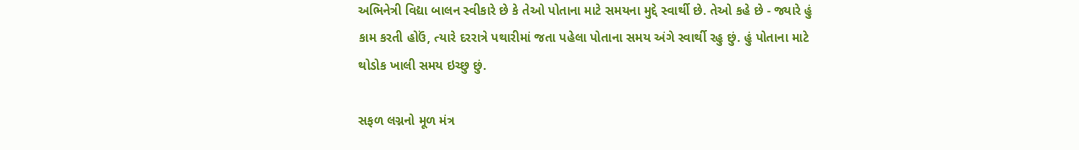અભિનેત્રી વિદ્યા બાલન સ્વીકારે છે કે તેઓ પોતાના માટે સમયના મુદ્દે સ્વાર્થી છે. તેઓ કહે છે - જ્યારે હું કામ કરતી હોઉં, ત્યારે દરરાત્રે પથારીમાં જતા પહેલા પોતાના સમય અંગે સ્વાર્થી રહુ છું. હું પોતાના માટે થોડોક ખાલી સમય ઇચ્છુ છું.

સફળ લગ્નનો મૂળ મંત્ર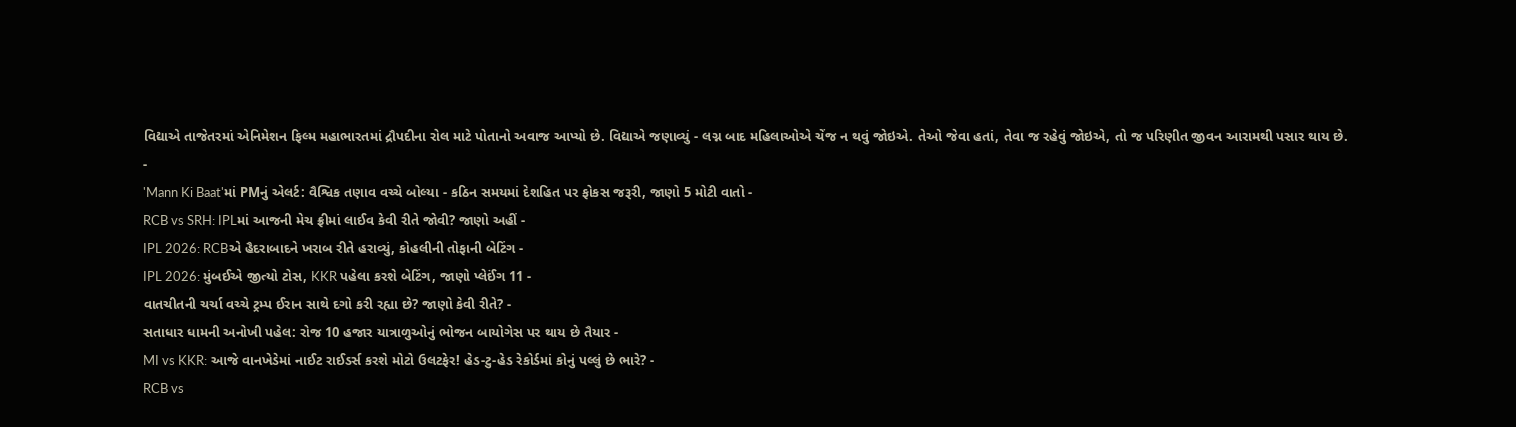વિદ્યાએ તાજેતરમાં એનિમેશન ફિલ્મ મહાભારતમાં દ્રૌપદીના રોલ માટે પોતાનો અવાજ આપ્યો છે. વિદ્યાએ જણાવ્યું - લગ્ન બાદ મહિલાઓએ ચેંજ ન થવું જોઇએ. તેઓ જેવા હતાં, તેવા જ રહેવું જોઇએ, તો જ પરિણીત જીવન આરામથી પસાર થાય છે.
-
'Mann Ki Baat'માં PMનું એલર્ટ: વૈશ્વિક તણાવ વચ્ચે બોલ્યા - કઠિન સમયમાં દેશહિત પર ફોકસ જરૂરી, જાણો 5 મોટી વાતો -
RCB vs SRH: IPLમાં આજની મેચ ફ્રીમાં લાઈવ કેવી રીતે જોવી? જાણો અહીં -
IPL 2026: RCBએ હૈદરાબાદને ખરાબ રીતે હરાવ્યું, કોહલીની તોફાની બેટિંગ -
IPL 2026: મુંબઈએ જીત્યો ટોસ, KKR પહેલા કરશે બેટિંગ, જાણો પ્લેઈંગ 11 -
વાતચીતની ચર્ચા વચ્ચે ટ્રમ્પ ઈરાન સાથે દગો કરી રહ્યા છે? જાણો કેવી રીતે? -
સતાધાર ધામની અનોખી પહેલ: રોજ 10 હજાર યાત્રાળુઓનું ભોજન બાયોગેસ પર થાય છે તૈયાર -
MI vs KKR: આજે વાનખેડેમાં નાઈટ રાઈડર્સ કરશે મોટો ઉલટફેર! હેડ-ટુ-હેડ રેકોર્ડમાં કોનું પલ્લું છે ભારે? -
RCB vs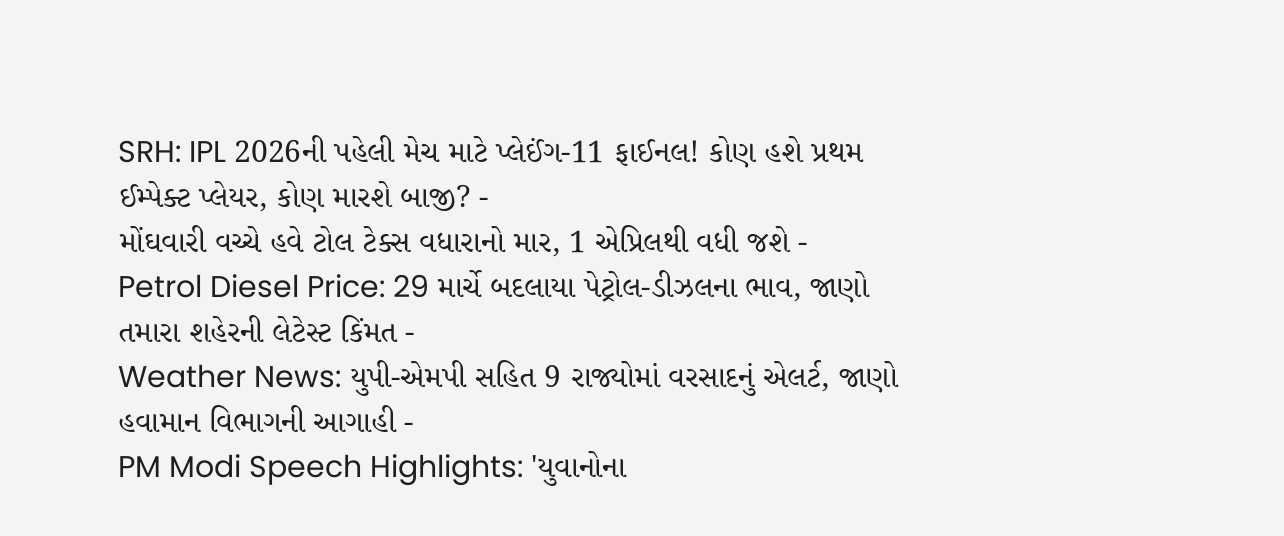SRH: IPL 2026ની પહેલી મેચ માટે પ્લેઈંગ-11 ફાઈનલ! કોણ હશે પ્રથમ ઈમ્પેક્ટ પ્લેયર, કોણ મારશે બાજી? -
મોંઘવારી વચ્ચે હવે ટોલ ટેક્સ વધારાનો માર, 1 એપ્રિલથી વધી જશે -
Petrol Diesel Price: 29 માર્ચે બદલાયા પેટ્રોલ-ડીઝલના ભાવ, જાણો તમારા શહેરની લેટેસ્ટ કિંમત -
Weather News: યુપી-એમપી સહિત 9 રાજ્યોમાં વરસાદનું એલર્ટ, જાણો હવામાન વિભાગની આગાહી -
PM Modi Speech Highlights: 'યુવાનોના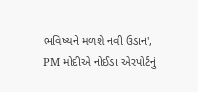ભવિષ્યને મળશે નવી ઉડાન', PM મોદીએ નોઈડા એરપોર્ટનું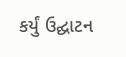કર્યું ઉદ્ઘાટન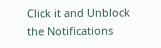Click it and Unblock the Notifications